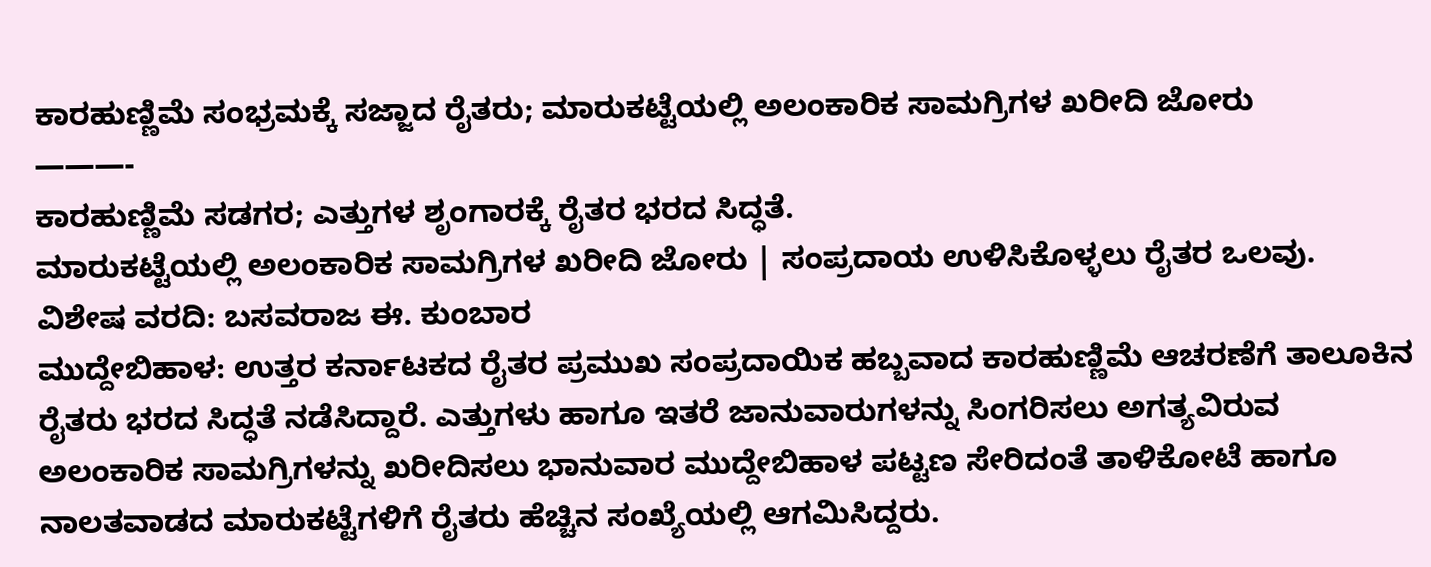ಕಾರಹುಣ್ಣಿಮೆ ಸಂಭ್ರಮಕ್ಕೆ ಸಜ್ಜಾದ ರೈತರು; ಮಾರುಕಟ್ಟೆಯಲ್ಲಿ ಅಲಂಕಾರಿಕ ಸಾಮಗ್ರಿಗಳ ಖರೀದಿ ಜೋರು
———-
ಕಾರಹುಣ್ಣಿಮೆ ಸಡಗರ; ಎತ್ತುಗಳ ಶೃಂಗಾರಕ್ಕೆ ರೈತರ ಭರದ ಸಿದ್ಧತೆ.
ಮಾರುಕಟ್ಟೆಯಲ್ಲಿ ಅಲಂಕಾರಿಕ ಸಾಮಗ್ರಿಗಳ ಖರೀದಿ ಜೋರು | ಸಂಪ್ರದಾಯ ಉಳಿಸಿಕೊಳ್ಳಲು ರೈತರ ಒಲವು.
ವಿಶೇಷ ವರದಿ: ಬಸವರಾಜ ಈ. ಕುಂಬಾರ
ಮುದ್ದೇಬಿಹಾಳ: ಉತ್ತರ ಕರ್ನಾಟಕದ ರೈತರ ಪ್ರಮುಖ ಸಂಪ್ರದಾಯಿಕ ಹಬ್ಬವಾದ ಕಾರಹುಣ್ಣಿಮೆ ಆಚರಣೆಗೆ ತಾಲೂಕಿನ ರೈತರು ಭರದ ಸಿದ್ಧತೆ ನಡೆಸಿದ್ದಾರೆ. ಎತ್ತುಗಳು ಹಾಗೂ ಇತರೆ ಜಾನುವಾರುಗಳನ್ನು ಸಿಂಗರಿಸಲು ಅಗತ್ಯವಿರುವ ಅಲಂಕಾರಿಕ ಸಾಮಗ್ರಿಗಳನ್ನು ಖರೀದಿಸಲು ಭಾನುವಾರ ಮುದ್ದೇಬಿಹಾಳ ಪಟ್ಟಣ ಸೇರಿದಂತೆ ತಾಳಿಕೋಟೆ ಹಾಗೂ ನಾಲತವಾಡದ ಮಾರುಕಟ್ಟೆಗಳಿಗೆ ರೈತರು ಹೆಚ್ಚಿನ ಸಂಖ್ಯೆಯಲ್ಲಿ ಆಗಮಿಸಿದ್ದರು.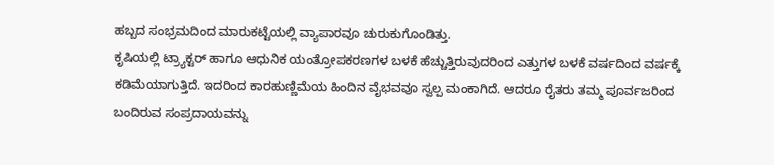ಹಬ್ಬದ ಸಂಭ್ರಮದಿಂದ ಮಾರುಕಟ್ಟೆಯಲ್ಲಿ ವ್ಯಾಪಾರವೂ ಚುರುಕುಗೊಂಡಿತ್ತು.
ಕೃಷಿಯಲ್ಲಿ ಟ್ರ್ಯಾಕ್ಟರ್ ಹಾಗೂ ಆಧುನಿಕ ಯಂತ್ರೋಪಕರಣಗಳ ಬಳಕೆ ಹೆಚ್ಚುತ್ತಿರುವುದರಿಂದ ಎತ್ತುಗಳ ಬಳಕೆ ವರ್ಷದಿಂದ ವರ್ಷಕ್ಕೆ ಕಡಿಮೆಯಾಗುತ್ತಿದೆ. ಇದರಿಂದ ಕಾರಹುಣ್ಣಿಮೆಯ ಹಿಂದಿನ ವೈಭವವೂ ಸ್ವಲ್ಪ ಮಂಕಾಗಿದೆ. ಆದರೂ ರೈತರು ತಮ್ಮ ಪೂರ್ವಜರಿಂದ ಬಂದಿರುವ ಸಂಪ್ರದಾಯವನ್ನು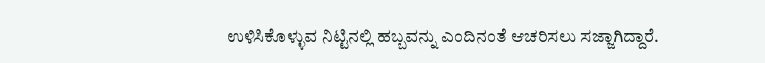ಉಳಿಸಿಕೊಳ್ಳುವ ನಿಟ್ಟಿನಲ್ಲಿ ಹಬ್ಬವನ್ನು ಎಂದಿನಂತೆ ಆಚರಿಸಲು ಸಜ್ಜಾಗಿದ್ದಾರೆ.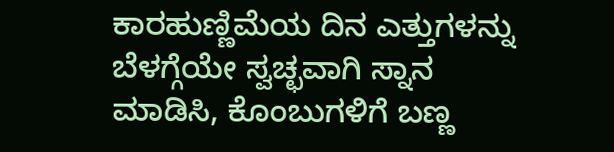ಕಾರಹುಣ್ಣಿಮೆಯ ದಿನ ಎತ್ತುಗಳನ್ನು ಬೆಳಗ್ಗೆಯೇ ಸ್ವಚ್ಛವಾಗಿ ಸ್ನಾನ ಮಾಡಿಸಿ, ಕೊಂಬುಗಳಿಗೆ ಬಣ್ಣ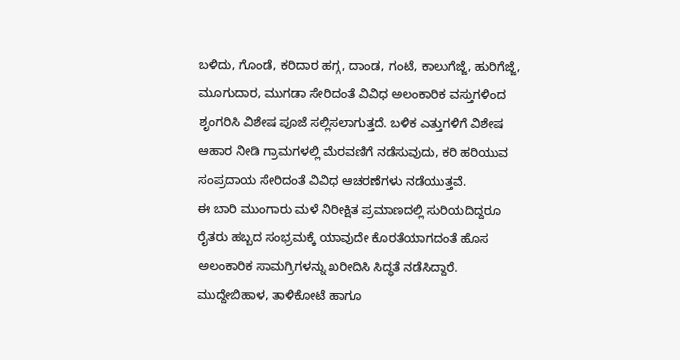ಬಳಿದು, ಗೊಂಡೆ, ಕರಿದಾರ ಹಗ್ಗ, ದಾಂಡ, ಗಂಟೆ, ಕಾಲುಗೆಜ್ಜೆ, ಹುರಿಗೆಜ್ಜೆ, ಮೂಗುದಾರ, ಮುಗಡಾ ಸೇರಿದಂತೆ ವಿವಿಧ ಅಲಂಕಾರಿಕ ವಸ್ತುಗಳಿಂದ ಶೃಂಗರಿಸಿ ವಿಶೇಷ ಪೂಜೆ ಸಲ್ಲಿಸಲಾಗುತ್ತದೆ. ಬಳಿಕ ಎತ್ತುಗಳಿಗೆ ವಿಶೇಷ ಆಹಾರ ನೀಡಿ ಗ್ರಾಮಗಳಲ್ಲಿ ಮೆರವಣಿಗೆ ನಡೆಸುವುದು, ಕರಿ ಹರಿಯುವ ಸಂಪ್ರದಾಯ ಸೇರಿದಂತೆ ವಿವಿಧ ಆಚರಣೆಗಳು ನಡೆಯುತ್ತವೆ.
ಈ ಬಾರಿ ಮುಂಗಾರು ಮಳೆ ನಿರೀಕ್ಷಿತ ಪ್ರಮಾಣದಲ್ಲಿ ಸುರಿಯದಿದ್ದರೂ ರೈತರು ಹಬ್ಬದ ಸಂಭ್ರಮಕ್ಕೆ ಯಾವುದೇ ಕೊರತೆಯಾಗದಂತೆ ಹೊಸ ಅಲಂಕಾರಿಕ ಸಾಮಗ್ರಿಗಳನ್ನು ಖರೀದಿಸಿ ಸಿದ್ಧತೆ ನಡೆಸಿದ್ದಾರೆ. ಮುದ್ದೇಬಿಹಾಳ, ತಾಳಿಕೋಟೆ ಹಾಗೂ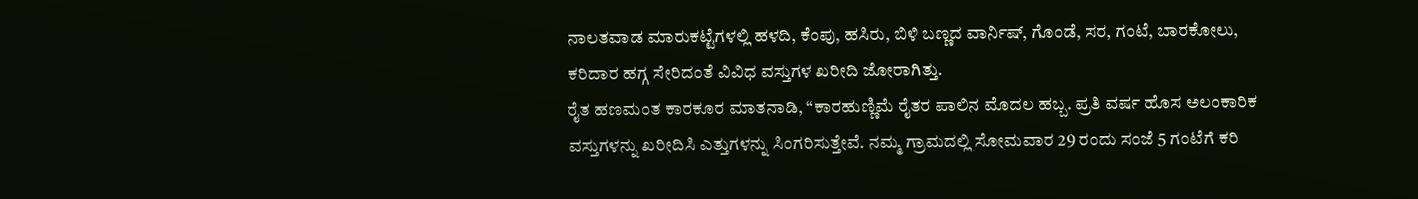ನಾಲತವಾಡ ಮಾರುಕಟ್ಟೆಗಳಲ್ಲಿ ಹಳದಿ, ಕೆಂಪು, ಹಸಿರು, ಬಿಳಿ ಬಣ್ಣದ ವಾರ್ನಿಷ್, ಗೊಂಡೆ, ಸರ, ಗಂಟೆ, ಬಾರಕೋಲು, ಕರಿದಾರ ಹಗ್ಗ ಸೇರಿದಂತೆ ವಿವಿಧ ವಸ್ತುಗಳ ಖರೀದಿ ಜೋರಾಗಿತ್ತು.
ರೈತ ಹಣಮಂತ ಕಾರಕೂರ ಮಾತನಾಡಿ, “ಕಾರಹುಣ್ಣಿಮೆ ರೈತರ ಪಾಲಿನ ಮೊದಲ ಹಬ್ಬ. ಪ್ರತಿ ವರ್ಷ ಹೊಸ ಅಲಂಕಾರಿಕ ವಸ್ತುಗಳನ್ನು ಖರೀದಿಸಿ ಎತ್ತುಗಳನ್ನು ಸಿಂಗರಿಸುತ್ತೇವೆ. ನಮ್ಮ ಗ್ರಾಮದಲ್ಲಿ ಸೋಮವಾರ 29 ರಂದು ಸಂಜೆ 5 ಗಂಟೆಗೆ ಕರಿ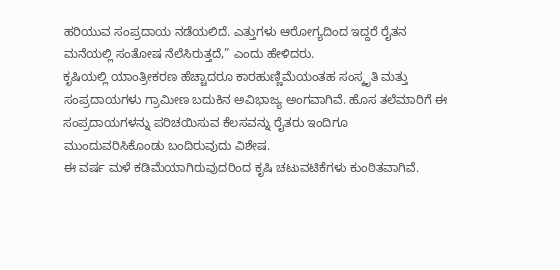ಹರಿಯುವ ಸಂಪ್ರದಾಯ ನಡೆಯಲಿದೆ. ಎತ್ತುಗಳು ಆರೋಗ್ಯದಿಂದ ಇದ್ದರೆ ರೈತನ ಮನೆಯಲ್ಲಿ ಸಂತೋಷ ನೆಲೆಸಿರುತ್ತದೆ,” ಎಂದು ಹೇಳಿದರು.
ಕೃಷಿಯಲ್ಲಿ ಯಾಂತ್ರೀಕರಣ ಹೆಚ್ಚಾದರೂ ಕಾರಹುಣ್ಣಿಮೆಯಂತಹ ಸಂಸ್ಕೃತಿ ಮತ್ತು ಸಂಪ್ರದಾಯಗಳು ಗ್ರಾಮೀಣ ಬದುಕಿನ ಅವಿಭಾಜ್ಯ ಅಂಗವಾಗಿವೆ. ಹೊಸ ತಲೆಮಾರಿಗೆ ಈ ಸಂಪ್ರದಾಯಗಳನ್ನು ಪರಿಚಯಿಸುವ ಕೆಲಸವನ್ನು ರೈತರು ಇಂದಿಗೂ ಮುಂದುವರಿಸಿಕೊಂಡು ಬಂದಿರುವುದು ವಿಶೇಷ.
ಈ ವರ್ಷ ಮಳೆ ಕಡಿಮೆಯಾಗಿರುವುದರಿಂದ ಕೃಷಿ ಚಟುವಟಿಕೆಗಳು ಕುಂಠಿತವಾಗಿವೆ.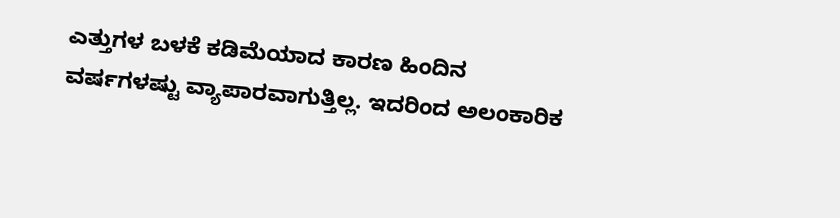ಎತ್ತುಗಳ ಬಳಕೆ ಕಡಿಮೆಯಾದ ಕಾರಣ ಹಿಂದಿನ ವರ್ಷಗಳಷ್ಟು ವ್ಯಾಪಾರವಾಗುತ್ತಿಲ್ಲ. ಇದರಿಂದ ಅಲಂಕಾರಿಕ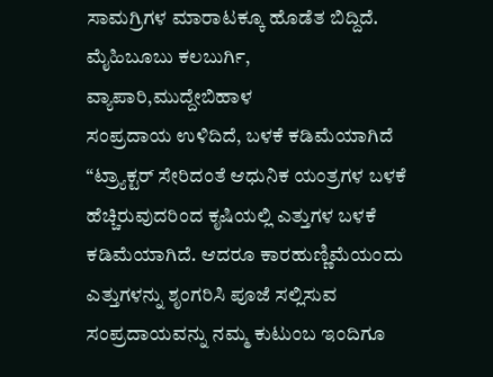ಸಾಮಗ್ರಿಗಳ ಮಾರಾಟಕ್ಕೂ ಹೊಡೆತ ಬಿದ್ದಿದೆ.
ಮೈಹಿಬೂಬು ಕಲಬುರ್ಗಿ, ವ್ಯಾಪಾರಿ,ಮುದ್ದೇಬಿಹಾಳ
ಸಂಪ್ರದಾಯ ಉಳಿದಿದೆ, ಬಳಕೆ ಕಡಿಮೆಯಾಗಿದೆ
“ಟ್ರ್ಯಾಕ್ಟರ್ ಸೇರಿದಂತೆ ಆಧುನಿಕ ಯಂತ್ರಗಳ ಬಳಕೆ ಹೆಚ್ಚಿರುವುದರಿಂದ ಕೃಷಿಯಲ್ಲಿ ಎತ್ತುಗಳ ಬಳಕೆ ಕಡಿಮೆಯಾಗಿದೆ. ಆದರೂ ಕಾರಹುಣ್ಣಿಮೆಯಂದು ಎತ್ತುಗಳನ್ನು ಶೃಂಗರಿಸಿ ಪೂಜೆ ಸಲ್ಲಿಸುವ ಸಂಪ್ರದಾಯವನ್ನು ನಮ್ಮ ಕುಟುಂಬ ಇಂದಿಗೂ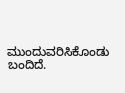ಮುಂದುವರಿಸಿಕೊಂಡು ಬಂದಿದೆ.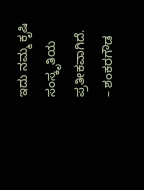ಇದು ನಮ್ಮ ಕೃಷಿ ಸಂಸ್ಕೃತಿಯ ಪ್ರತೀಕವಾಗಿದೆ.
– ಶಂಕರಗೌಡ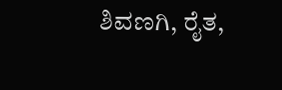ಶಿವಣಗಿ, ರೈತ,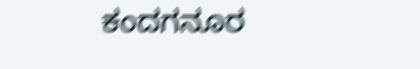ಕಂದಗನೂರ